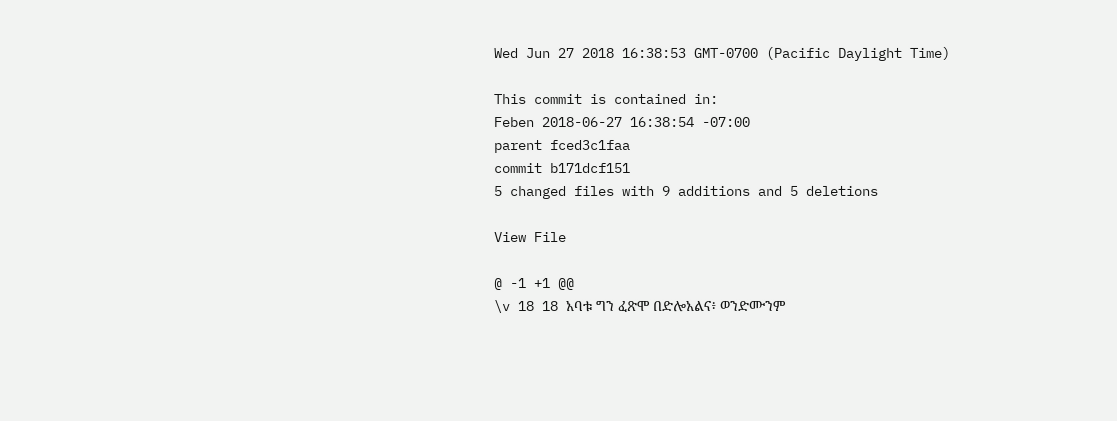Wed Jun 27 2018 16:38:53 GMT-0700 (Pacific Daylight Time)

This commit is contained in:
Feben 2018-06-27 16:38:54 -07:00
parent fced3c1faa
commit b171dcf151
5 changed files with 9 additions and 5 deletions

View File

@ -1 +1 @@
\v 18 18 አባቱ ግን ፈጽሞ በድሎአልና፥ ወንድሙንም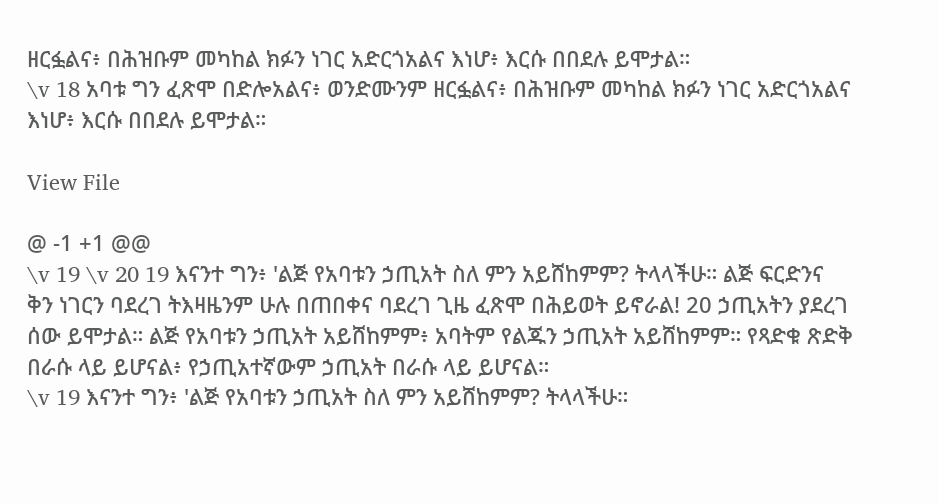ዘርፏልና፥ በሕዝቡም መካከል ክፉን ነገር አድርጎአልና እነሆ፥ እርሱ በበደሉ ይሞታል።
\v 18 አባቱ ግን ፈጽሞ በድሎአልና፥ ወንድሙንም ዘርፏልና፥ በሕዝቡም መካከል ክፉን ነገር አድርጎአልና እነሆ፥ እርሱ በበደሉ ይሞታል።

View File

@ -1 +1 @@
\v 19 \v 20 19 እናንተ ግን፥ 'ልጅ የአባቱን ኃጢአት ስለ ምን አይሸከምም? ትላላችሁ። ልጅ ፍርድንና ቅን ነገርን ባደረገ ትእዛዜንም ሁሉ በጠበቀና ባደረገ ጊዜ ፈጽሞ በሕይወት ይኖራል! 20 ኃጢአትን ያደረገ ሰው ይሞታል። ልጅ የአባቱን ኃጢአት አይሸከምም፥ አባትም የልጁን ኃጢአት አይሸከምም። የጻድቁ ጽድቅ በራሱ ላይ ይሆናል፥ የኃጢአተኛውም ኃጢአት በራሱ ላይ ይሆናል።
\v 19 እናንተ ግን፥ 'ልጅ የአባቱን ኃጢአት ስለ ምን አይሸከምም? ትላላችሁ።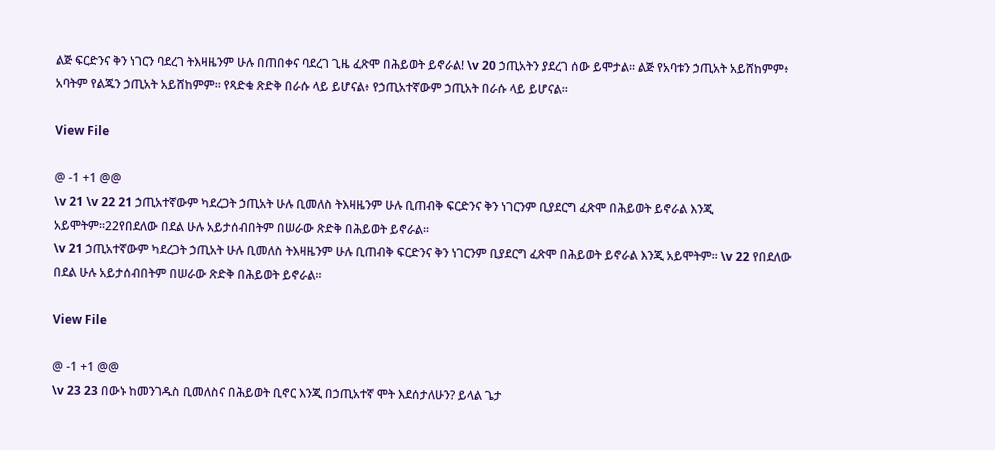ልጅ ፍርድንና ቅን ነገርን ባደረገ ትእዛዜንም ሁሉ በጠበቀና ባደረገ ጊዜ ፈጽሞ በሕይወት ይኖራል! \v 20 ኃጢአትን ያደረገ ሰው ይሞታል። ልጅ የአባቱን ኃጢአት አይሸከምም፥ አባትም የልጁን ኃጢአት አይሸከምም። የጻድቁ ጽድቅ በራሱ ላይ ይሆናል፥ የኃጢአተኛውም ኃጢአት በራሱ ላይ ይሆናል።

View File

@ -1 +1 @@
\v 21 \v 22 21 ኃጢአተኛውም ካደረጋት ኃጢአት ሁሉ ቢመለስ ትእዛዜንም ሁሉ ቢጠብቅ ፍርድንና ቅን ነገርንም ቢያደርግ ፈጽሞ በሕይወት ይኖራል እንጂ አይሞትም።22የበደለው በደል ሁሉ አይታሰብበትም በሠራው ጽድቅ በሕይወት ይኖራል።
\v 21 ኃጢአተኛውም ካደረጋት ኃጢአት ሁሉ ቢመለስ ትእዛዜንም ሁሉ ቢጠብቅ ፍርድንና ቅን ነገርንም ቢያደርግ ፈጽሞ በሕይወት ይኖራል እንጂ አይሞትም። \v 22 የበደለው በደል ሁሉ አይታሰብበትም በሠራው ጽድቅ በሕይወት ይኖራል።

View File

@ -1 +1 @@
\v 23 23 በውኑ ከመንገዱስ ቢመለስና በሕይወት ቢኖር እንጂ በኃጢአተኛ ሞት እደሰታለሁን? ይላል ጌታ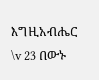እግዚአብሔር
\v 23 በውኑ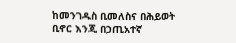ከመንገዱስ ቢመለስና በሕይወት ቢኖር እንጂ በኃጢአተኛ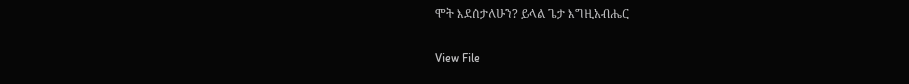ሞት እደሰታለሁን? ይላል ጌታ እግዚአብሔር

View File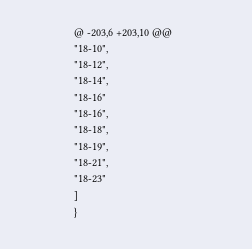@ -203,6 +203,10 @@
"18-10",
"18-12",
"18-14",
"18-16"
"18-16",
"18-18",
"18-19",
"18-21",
"18-23"
]
}